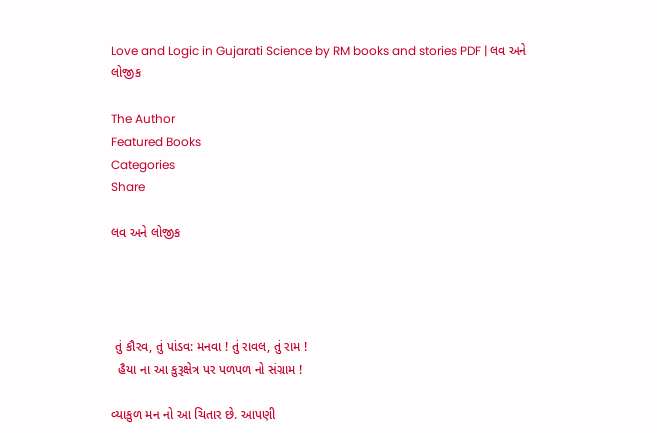Love and Logic in Gujarati Science by RM books and stories PDF | લવ અને લોજીક

The Author
Featured Books
Categories
Share

લવ અને લોજીક




 તું કૌરવ, તું પાંડવ: મનવા ! તું રાવલ, તું રામ !
  હૈયા ના આ‌ કુરૂક્ષેત્ર પર પળપળ ‌નો સંગ્રામ !

વ્યાકુળ મન‌ નો આ ચિતાર છે. આપણી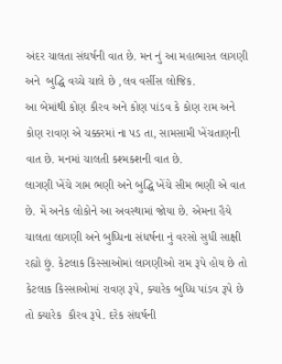અંદર ચાલતા સંઘર્ષની વાત છે. મન નું આ મહાભારત લાગણી અને  બુદ્ધિ વચ્ચે ચાલે છે ,લવ વર્સીસ લોજિક.
આ બેમાંથી કોણ કૌરવ અને કોણ પાંડવ કે કોણ રામ અને કોણ રાવણ એ ચક્કરમાં ના પડ તા, સામસામી ખેંચતાણની વાત છે. મનમાં ચાલતી કશ્મકશની વાત છે.
લાગણી ખેંચે ગામ ભણી અને બુદ્ધિ ખેંચે સીમ ભણી એ વાત છે. મેં અનેક લોકોને આ અવસ્થામાં જોયા છે. એમના હૈયે ચાલતા લાગણી અને બુધ્ધિના સંધર્ષના નું વરસો સુધી સાક્ષી રહ્યો છું. કેટલાક કિસ્સાઓમાં લાગણીઓ રામ રૂપે હોય છે તો કેટલાક કિસ્સાઓમાં રાવણ રૂપે, ક્યારેક બુધ્ધિ પાંડવ રૂપે છે તો ક્યારેક  કૌરવ રૂપે. દરેક સંઘર્ષની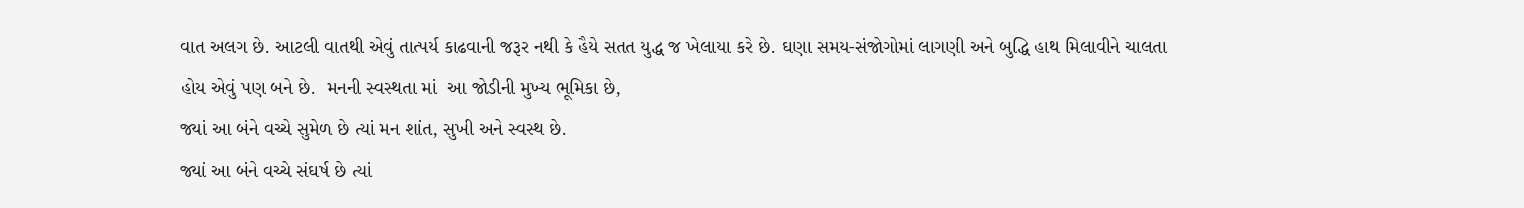વાત અલગ છે. આટલી વાતથી એવું તાત્પર્ય કાઢવાની જરૂર નથી કે હૈયે સતત યુદ્ધ જ ખેલાયા કરે છે. ઘણા સમય-સંજોગોમાં લાગણી અને બુદ્ધિ હાથ મિલાવીને ચાલતા હોય એવું પણ બને છે.  મનની સ્વસ્થતા માં  આ જોડીની મુખ્ય ભૂમિકા છે,
જ્યાં આ બંને વચ્ચે સુમેળ છે ત્યાં મન શાંત, સુખી અને સ્વસ્થ છે.
જ્યાં આ બંને વચ્ચે સંઘર્ષ છે ત્યાં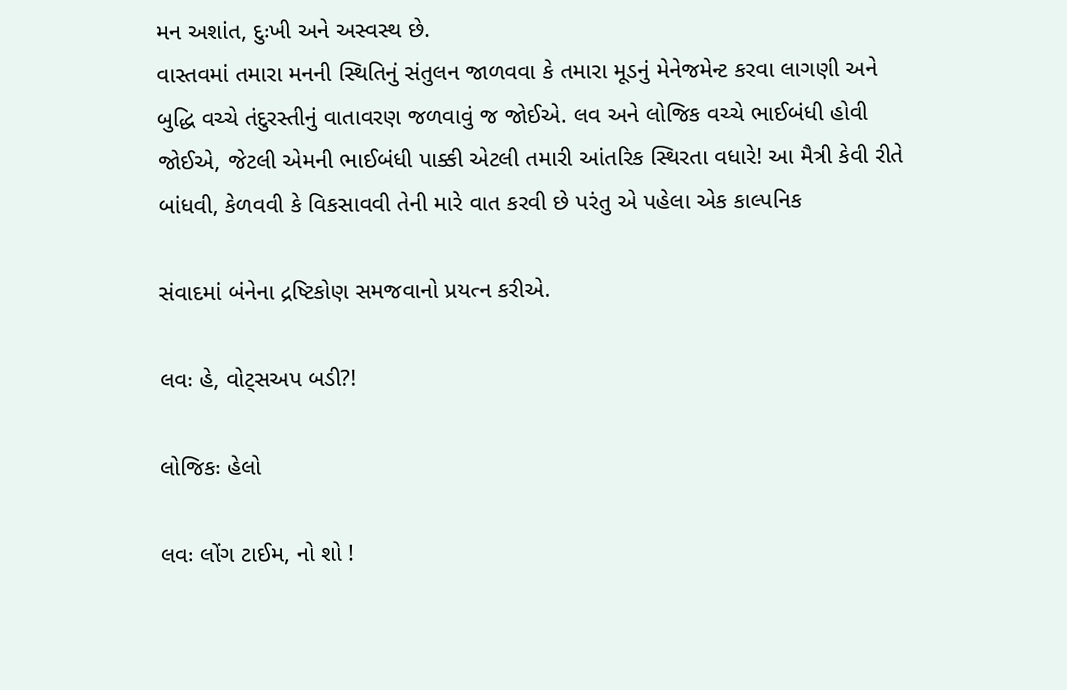મન અશાંત, દુઃખી અને અસ્વસ્થ છે.
વાસ્તવમાં તમારા મનની સ્થિતિનું સંતુલન જાળવવા કે તમારા મૂડનું મેનેજમેન્ટ કરવા લાગણી અને બુદ્ધિ વચ્ચે તંદુરસ્તીનું વાતાવરણ જળવાવું જ જોઈએ. લવ અને લોજિક વચ્ચે ભાઈબંધી હોવી જોઈએ, જેટલી એમની ભાઈબંધી પાક્કી એટલી તમારી આંતરિક સ્થિરતા વધારે! આ મૈત્રી કેવી રીતે બાંધવી, કેળવવી કે વિકસાવવી તેની મારે વાત કરવી છે પરંતુ એ પહેલા એક કાલ્પનિક

સંવાદમાં બંનેના દ્રષ્ટિકોણ સમજવાનો પ્રયત્ન કરીએ.

લવઃ હે, વોટ્સઅપ બડી?!

લોજિકઃ હેલો

લવઃ લોંગ ટાઈમ, નો શો !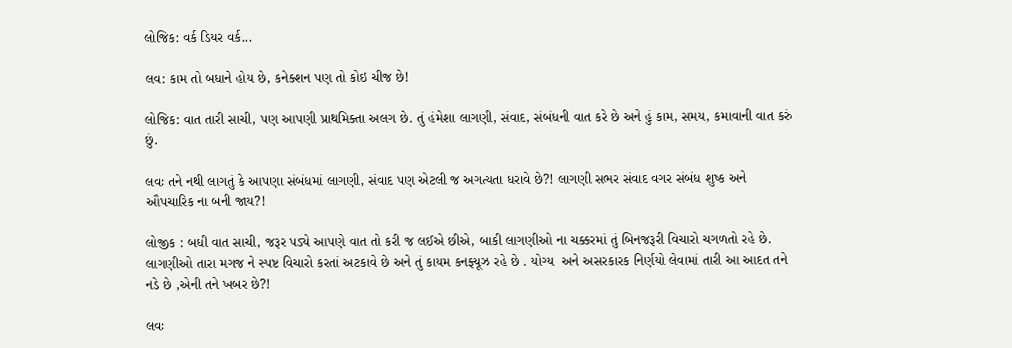લોજિક: વર્ક ડિયર વર્ક...

લવ: કામ તો બધાને હોય છે, કનેક્શન પણ તો કોઇ ચીજ છે!

લોજિક: વાત તારી સાચી, પણ આપણી પ્રાથમિક્તા અલગ છે. તું હંમેશા લાગણી, સંવાદ, સંબંધની વાત કરે છે અને હું કામ, સમય, કમાવાની વાત કરું છું.

લવઃ તને નથી લાગતું કે આપણા સંબંધમાં લાગણી, સંવાદ પણ એટલી જ અગત્યતા ધરાવે છે?! લાગણી સભર સંવાદ વગર સંબંધ શુષ્ક અને ઔપચારિક ના બની જાય?!

લોજીક : બધી‌ વાત સાચી, જરૂર પડ્યે આપણે વાત તો‌ કરી જ લઈએ છીએ, બાકી લાગણીઓ ના ચક્કરમાં તું બિનજરૂરી વિચારો ચગળતો રહે છે. લાગણીઓ‌ તારા મગજ ને સ્પષ્ટ વિચારો કરતાં અટકાવે છે અને તું કાયમ કનફ્યૂઝ રહે છે . યોગ્ય  અને અસરકારક નિર્ણયો લેવામાં તારી આ આદત તને‌ નડે છે ,એની તને ખબર છે?!

લવઃ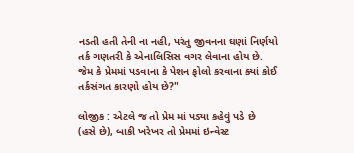નડતી હતી તેની ના નહી, પરંતુ જીવનના ઘણાં નિર્ણયો તર્ક ગણતરી કે એનાલિસિસ વગર લેવાના હોય છે.
જેમ કે પ્રેમમાં પડવાના કે પેશન ફોલો કરવાના ક્યાં કોઈ તર્કસંગત કારણો હોય છે?"

લોજીક : એટલે જ તો પ્રેમ માં પડ્યા કહેવું પડે છે
(હસે છે), બાકી ખરેખર તો પ્રેમમાં ઇન્વેસ્ટ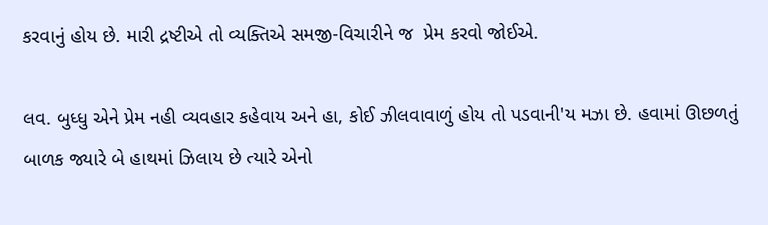કરવાનું હોય છે. મારી દ્રષ્ટીએ તો વ્યક્તિએ સમજી-વિચારીને જ  પ્રેમ કરવો જોઈએ.

લવ. બુધ્ધુ એને પ્રેમ નહી વ્યવહાર કહેવાય અને હા, કોઈ ઝીલવાવાળું હોય તો પડવાની'ય મઝા છે. હવામાં ઊછળતું બાળક જ્યારે બે હાથમાં ઝિલાય છે ત્યારે એનો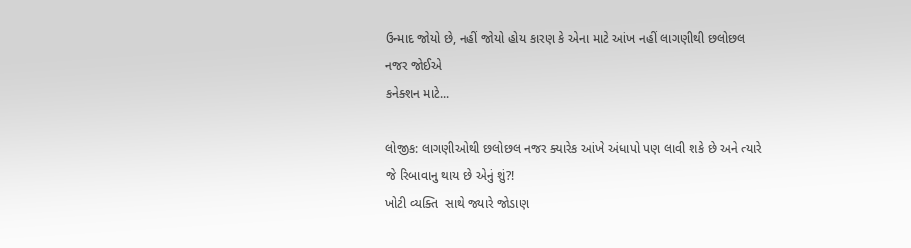ઉન્માદ જોયો છે, નહીં જોયો હોય કારણ કે એના માટે આંખ નહીં લાગણીથી છલોછલ નજર જોઈએ
કનેક્શન માટે...

લોજીક: લાગણીઓ‌થી છલોછલ નજર ક્યારેક આંખે અંધાપો પણ લાવી શકે છે અને ત્યારે જે રિબાવાનુ થાય છે એનું શું?!
ખોટી વ્યક્તિ  સાથે જ્યારે જોડાણ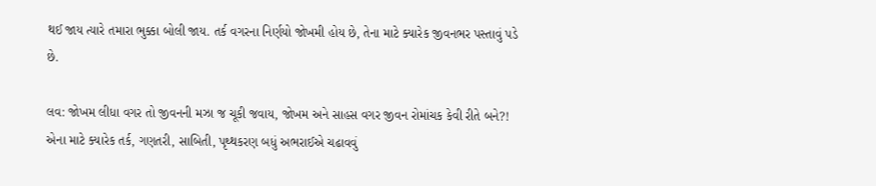થઈ જાય ત્યારે તમારા ભુક્કા બોલી જાય. તર્ક વગરના નિર્ણયો જોખમી હોય છે, તેના માટે ક્યારેક જીવનભર પસ્તાવું પડે છે.

લવ: જોખમ લીધા વગર તો જીવનની મઝા જ ચૂકી જવાય, જોખમ અને સાહસ વગર જીવન રોમાંચક કેવી રીતે બને?! એના માટે ક્યારેક તર્ક, ગણતરી, સાબિતી, પૃથ્થકરણ બધું અભરાઈએ ચઢાવવું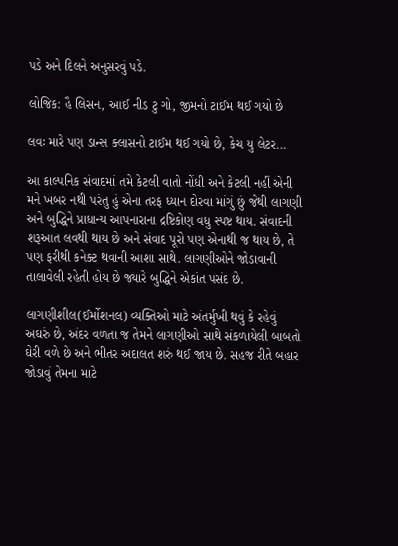પડે અને દિલને અનુસરવું પડે.

લોજિક: હૈ લિસન, આઈ નીડ ટુ ગો, જીમનો ટાઈમ થઈ ગયો છે

લવઃ મારે પણ ડાન્સ ક્લાસનો ટાઈમ થઈ ગયો છે, કેચ યુ લેટર...

આ કાલ્પનિક સંવાદમાં તમે કેટલી વાતો નોંધી અને કેટલી નહીં એની મને ખબર નથી પરંતુ હું એના તરફ ધ્યાન દોરવા માંગું છું જેથી લાગણી અને બુદ્ધિને પ્રાધાન્ય આપનારાના દ્રષ્ટિકોણ વધુ સ્પષ્ટ થાય. સંવાદની શરૂઆત લવથી થાય છે અને સંવાદ પૂરો પણ એનાથી જ થાય છે, તે પણ ફરીથી કનેક્ટ થવાની આશા સાથે. લાગણીઓને જોડાવાની તાલાવેલી રહેતી હોય છે જ્યારે બુદ્ધિને એકાંત પસંદ છે.

લાગણીશીલ(ઈર્મોશનલ) વ્યક્તિઓ માટે અંતર્મુખી થવું કે રહેવું અઘરું છે, અંદર વળતા જ તેમને લાગણીઓ સાથે સંકળાયેલી બાબતો ઘેરી વળે છે અને ભીતર અદાલત શરું થઈ જાય છે. સહજ રીતે બહાર જોડાવું તેમના માટે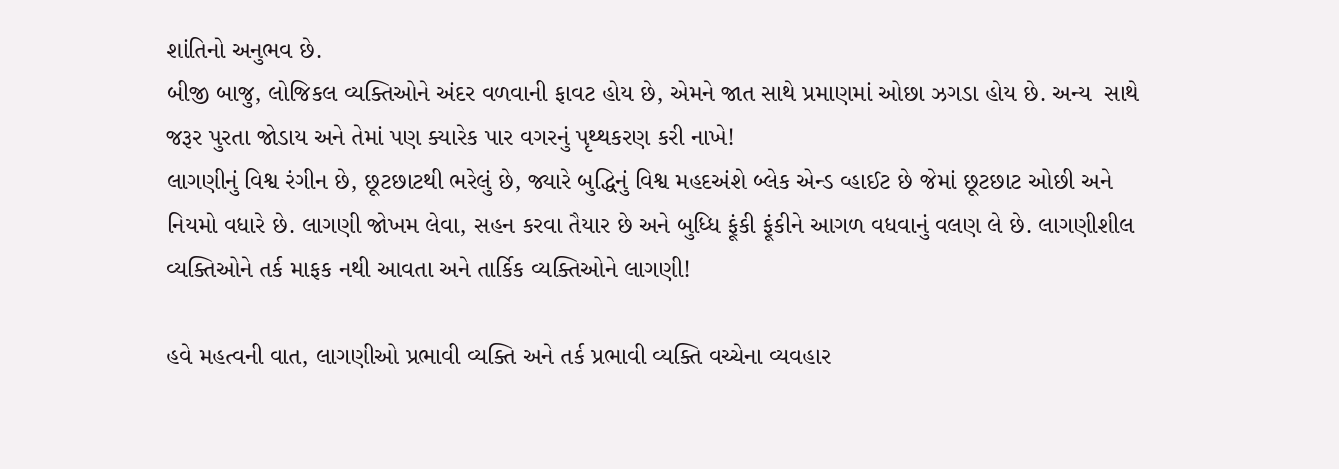શાંતિનો અનુભવ છે.
બીજી બાજુ, લોજિકલ વ્યક્તિઓને અંદર વળવાની ફાવટ હોય છે, એમને જાત સાથે પ્રમાણમાં ઓછા ઝગડા હોય છે. અન્ય  સાથે જરૂર પુરતા જોડાય અને તેમાં પણ ક્યારેક પાર વગરનું પૃથ્થકરણ કરી નાખે!
લાગણીનું વિશ્વ રંગીન છે, છૂટછાટથી ભરેલું છે, જ્યારે બુદ્ધિનું વિશ્વ મહદઅંશે બ્લેક એન્ડ વ્હાઈટ છે જેમાં છૂટછાટ ઓછી અને નિયમો વધારે છે. લાગણી જોખમ લેવા, સહન કરવા તૈયાર છે અને બુધ્ધિ ફૂંકી ફૂંકીને આગળ વધવાનું વલણ લે છે. લાગણીશીલ વ્યક્તિઓને તર્ક માફક નથી આવતા અને તાર્કિક વ્યક્તિઓને લાગણી!

હવે મહત્વની વાત, લાગણીઓ પ્રભાવી વ્યક્તિ અને તર્ક પ્રભાવી વ્યક્તિ વચ્ચેના વ્યવહાર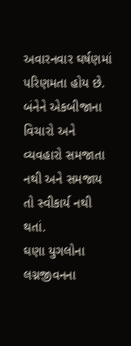અવારનવાર ઘર્ષણમાં પરિણમતા હોય છે. બંનેને એકબીજાના વિચારો અને વ્યવહારો સમજાતા નથી અને સમજાય તો સ્વીકાર્ય નથી થતાં.
ઘણા યુગલોના લગ્નજીવનના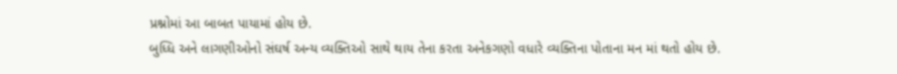પ્રશ્નોમાં આ બાબત પાયામાં હોય છે.
બુધ્ધિ અને લાગણીઓનો સંઘર્ષ અન્ય વ્યક્તિઓ સાથે થાય તેના કરતા અનેકગણો વધારે વ્યક્તિના પોતાના મન‌ માં થતો હોય છે.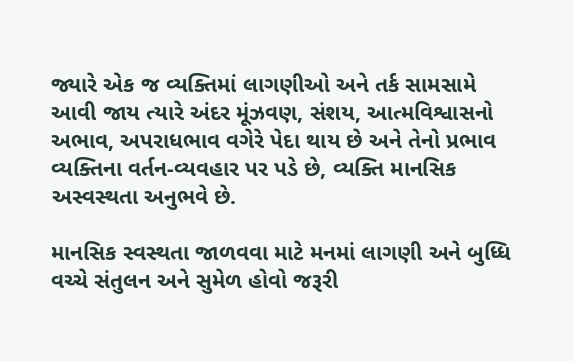જ્યારે એક જ વ્યક્તિમાં લાગણીઓ અને તર્ક સામસામે આવી જાય ત્યારે અંદર મૂંઝવણ, સંશય, આત્મવિશ્વાસનો અભાવ, અપરાધભાવ વગેરે પેદા થાય છે અને તેનો પ્રભાવ વ્યક્તિના વર્તન-વ્યવહાર પર પડે છે, વ્યક્તિ માનસિક અસ્વસ્થતા અનુભવે છે.

માનસિક સ્વસ્થતા જાળવવા માટે મનમાં લાગણી અને બુધ્ધિ વચ્ચે સંતુલન અને સુમેળ હોવો જરૂરી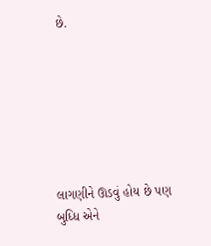છે.







લાગણીને ઊડવું હોય છે પણ બુધ્ધિ એને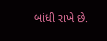બાંધી રાખે છે.